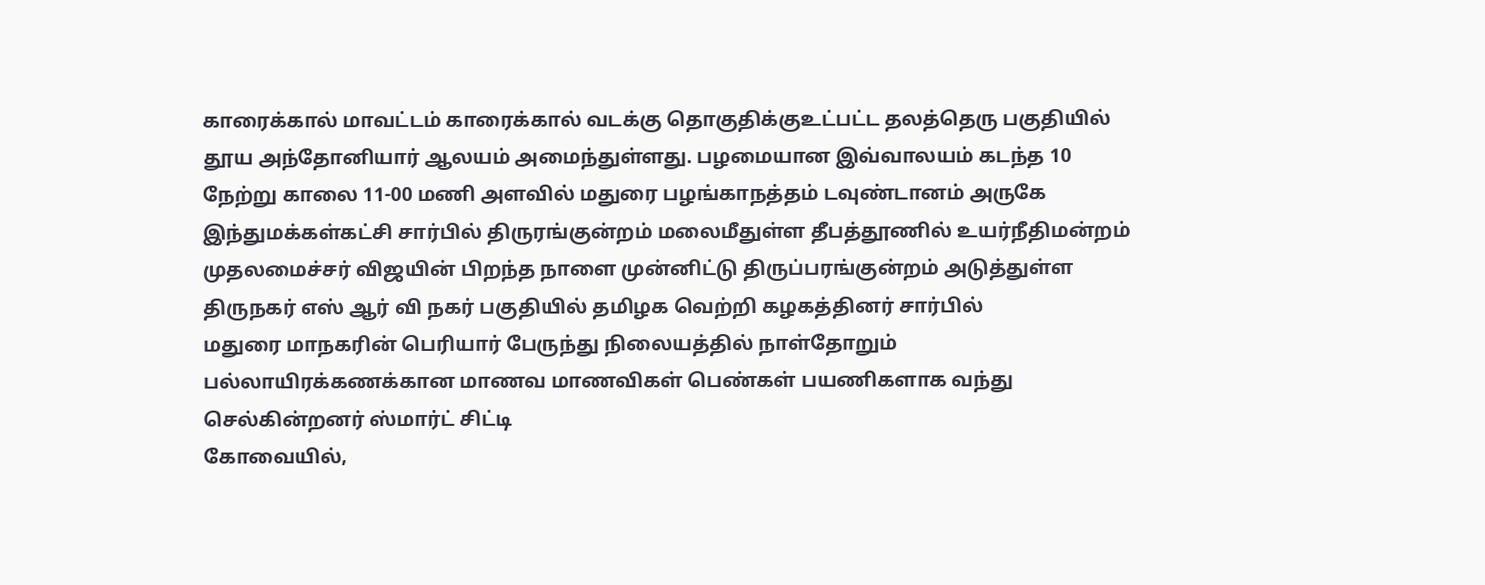காரைக்கால் மாவட்டம் காரைக்கால் வடக்கு தொகுதிக்குஉட்பட்ட தலத்தெரு பகுதியில் தூய அந்தோனியார் ஆலயம் அமைந்துள்ளது. பழமையான இவ்வாலயம் கடந்த 10
நேற்று காலை 11-00 மணி அளவில் மதுரை பழங்காநத்தம் டவுண்டானம் அருகே இந்துமக்கள்கட்சி சார்பில் திருரங்குன்றம் மலைமீதுள்ள தீபத்தூணில் உயர்நீதிமன்றம்
முதலமைச்சர் விஜயின் பிறந்த நாளை முன்னிட்டு திருப்பரங்குன்றம் அடுத்துள்ள திருநகர் எஸ் ஆர் வி நகர் பகுதியில் தமிழக வெற்றி கழகத்தினர் சார்பில்
மதுரை மாநகரின் பெரியார் பேருந்து நிலையத்தில் நாள்தோறும் பல்லாயிரக்கணக்கான மாணவ மாணவிகள் பெண்கள் பயணிகளாக வந்து செல்கின்றனர் ஸ்மார்ட் சிட்டி
கோவையில்,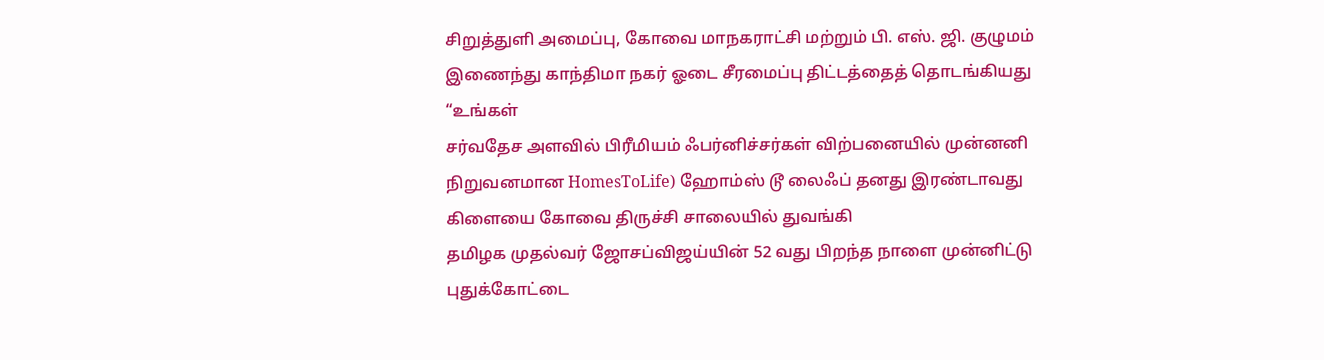சிறுத்துளி அமைப்பு, கோவை மாநகராட்சி மற்றும் பி. எஸ். ஜி. குழுமம் இணைந்து காந்திமா நகர் ஓடை சீரமைப்பு திட்டத்தைத் தொடங்கியது “உங்கள்
சர்வதேச அளவில் பிரீமியம் ஃபர்னிச்சர்கள் விற்பனையில் முன்னனி நிறுவனமான HomesToLife) ஹோம்ஸ் டூ லைஃப் தனது இரண்டாவது கிளையை கோவை திருச்சி சாலையில் துவங்கி
தமிழக முதல்வர் ஜோசப்விஜய்யின் 52 வது பிறந்த நாளை முன்னிட்டு புதுக்கோட்டை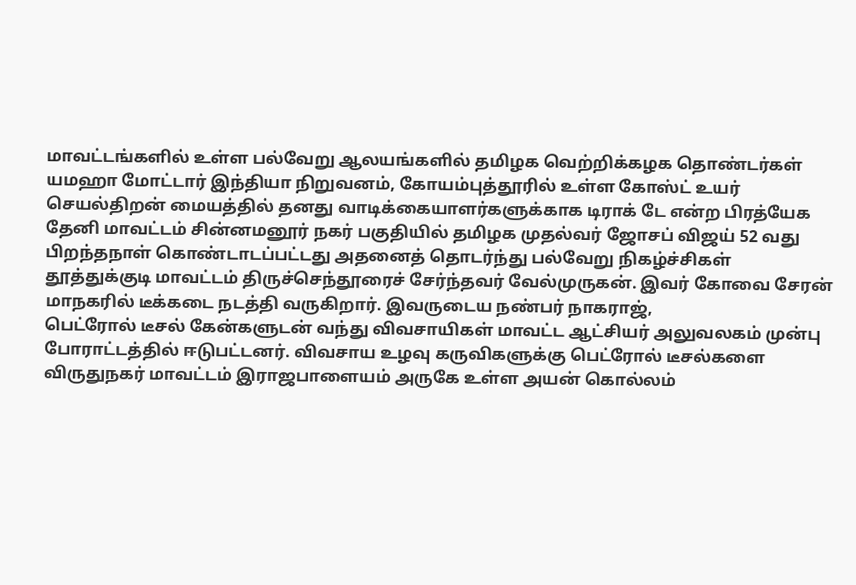மாவட்டங்களில் உள்ள பல்வேறு ஆலயங்களில் தமிழக வெற்றிக்கழக தொண்டர்கள்
யமஹா மோட்டார் இந்தியா நிறுவனம், கோயம்புத்தூரில் உள்ள கோஸ்ட் உயர் செயல்திறன் மையத்தில் தனது வாடிக்கையாளர்களுக்காக டிராக் டே என்ற பிரத்யேக
தேனி மாவட்டம் சின்னமனூர் நகர் பகுதியில் தமிழக முதல்வர் ஜோசப் விஜய் 52 வது பிறந்தநாள் கொண்டாடப்பட்டது அதனைத் தொடர்ந்து பல்வேறு நிகழ்ச்சிகள்
தூத்துக்குடி மாவட்டம் திருச்செந்தூரைச் சேர்ந்தவர் வேல்முருகன். இவர் கோவை சேரன் மாநகரில் டீக்கடை நடத்தி வருகிறார். இவருடைய நண்பர் நாகராஜ்,
பெட்ரோல் டீசல் கேன்களுடன் வந்து விவசாயிகள் மாவட்ட ஆட்சியர் அலுவலகம் முன்பு போராட்டத்தில் ஈடுபட்டனர். விவசாய உழவு கருவிகளுக்கு பெட்ரோல் டீசல்களை
விருதுநகர் மாவட்டம் இராஜபாளையம் அருகே உள்ள அயன் கொல்லம்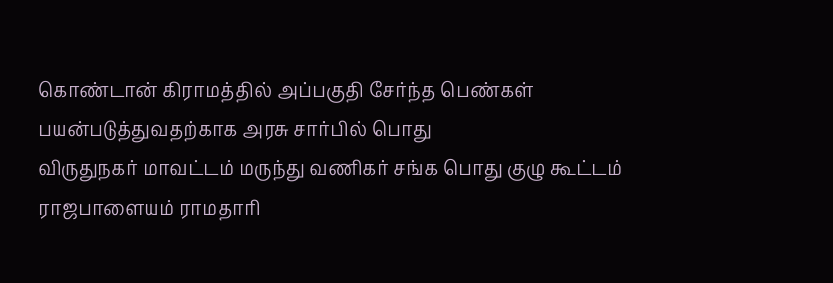கொண்டான் கிராமத்தில் அப்பகுதி சேர்ந்த பெண்கள் பயன்படுத்துவதற்காக அரசு சார்பில் பொது
விருதுநகர் மாவட்டம் மருந்து வணிகர் சங்க பொது குழு கூட்டம் ராஜபாளையம் ராமதாரி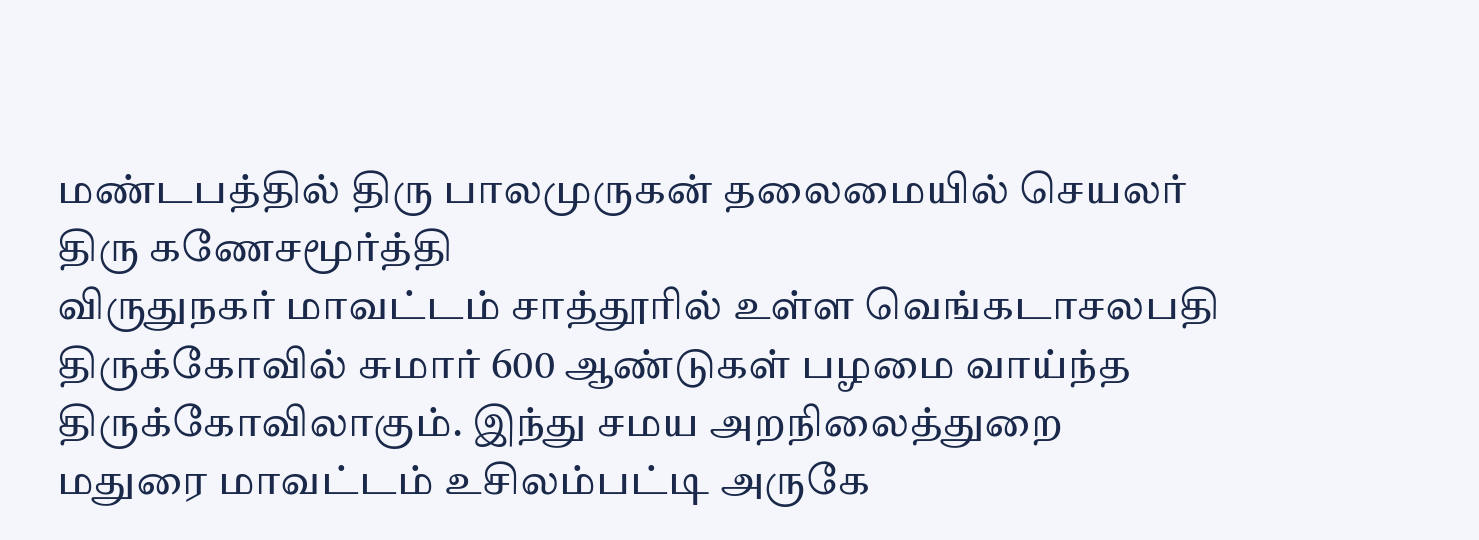மண்டபத்தில் திரு பாலமுருகன் தலைமையில் செயலர் திரு கணேசமூர்த்தி
விருதுநகர் மாவட்டம் சாத்தூரில் உள்ள வெங்கடாசலபதி திருக்கோவில் சுமார் 600 ஆண்டுகள் பழமை வாய்ந்த திருக்கோவிலாகும். இந்து சமய அறநிலைத்துறை
மதுரை மாவட்டம் உசிலம்பட்டி அருகே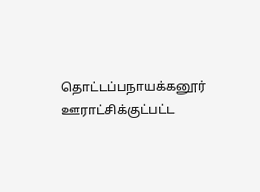தொட்டப்பநாயக்கனூர் ஊராட்சிக்குட்பட்ட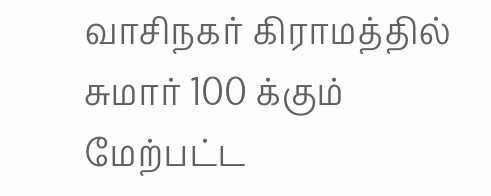வாசிநகர் கிராமத்தில் சுமார் 100 க்கும் மேற்பட்ட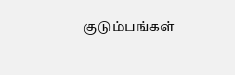குடும்பங்கள்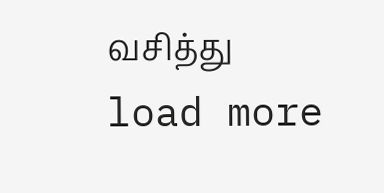வசித்து
load more